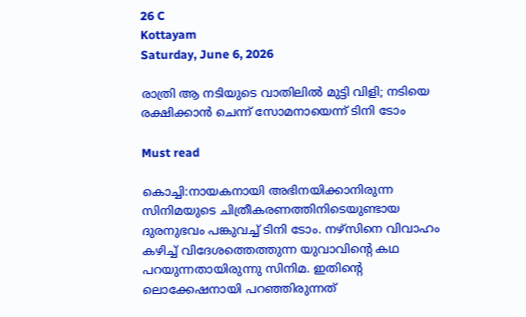26 C
Kottayam
Saturday, June 6, 2026

രാത്രി ആ നടിയുടെ വാതിലില്‍ മുട്ടി വിളി; നടിയെ രക്ഷിക്കാന്‍ ചെന്ന് സോമനായെന്ന് ടിനി ടോം

Must read

കൊച്ചി:നായകനായി അഭിനയിക്കാനിരുന്ന സിനിമയുടെ ചിത്രീകരണത്തിനിടെയുണ്ടായ ദുരനുഭവം പങ്കുവച്ച് ടിനി ടോം. നഴ്‌സിനെ വിവാഹം കഴിച്ച് വിദേശത്തെത്തുന്ന യുവാവിന്റെ കഥ പറയുന്നതായിരുന്നു സിനിമ. ഇതിന്റെ ലൊക്കേഷനായി പറഞ്ഞിരുന്നത്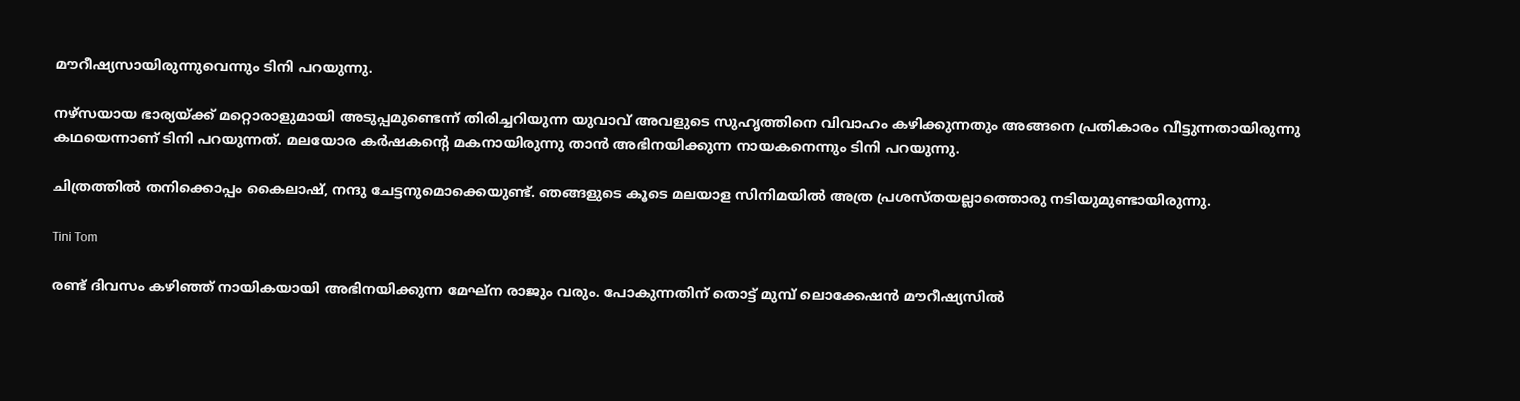മൗറീഷ്യസായിരുന്നുവെന്നും ടിനി പറയുന്നു.

നഴ്സയായ ഭാര്യയ്ക്ക് മറ്റൊരാളുമായി അടുപ്പമുണ്ടെന്ന് തിരിച്ചറിയുന്ന യുവാവ് അവളുടെ സുഹൃത്തിനെ വിവാഹം കഴിക്കുന്നതും അങ്ങനെ പ്രതികാരം വീട്ടുന്നതായിരുന്നു കഥയെന്നാണ് ടിനി പറയുന്നത്. മലയോര കർഷകന്റെ മകനായിരുന്നു താന്‍ അഭിനയിക്കുന്ന നായകനെന്നും ടിനി പറയുന്നു.

ചിത്രത്തില്‍ തനിക്കൊപ്പം കൈലാഷ്, നന്ദു ചേട്ടനുമൊക്കെയുണ്ട്. ഞങ്ങളുടെ കൂടെ മലയാള സിനിമയില്‍ അത്ര പ്രശസ്തയല്ലാത്തൊരു നടിയുമുണ്ടായിരുന്നു.

Tini Tom

രണ്ട് ദിവസം കഴിഞ്ഞ് നായികയായി അഭിനയിക്കുന്ന മേഘ്‌ന രാജും വരും. പോകുന്നതിന് തൊട്ട് മുമ്പ് ലൊക്കേഷന്‍ മൗറീഷ്യസില്‍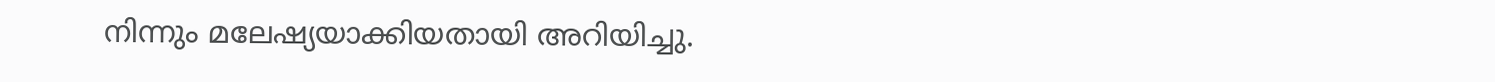നിന്നും മലേഷ്യയാക്കിയതായി അറിയിച്ചു.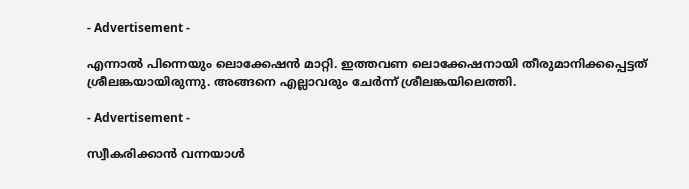- Advertisement -

എന്നാല്‍ പിന്നെയും ലൊക്കേഷന്‍ മാറ്റി. ഇത്തവണ ലൊക്കേഷനായി തീരുമാനിക്കപ്പെട്ടത് ശ്രീലങ്കയായിരുന്നു. അങ്ങനെ എല്ലാവരും ചേര്‍ന്ന് ശ്രീലങ്കയിലെത്തി.

- Advertisement -

സ്വീകരിക്കാന്‍ വന്നയാള്‍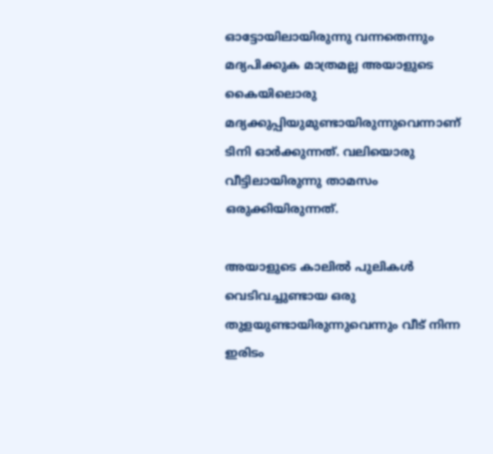ഓട്ടോയിലായിരുന്നു വന്നതെന്നും മദ്യപിക്കുക മാത്രമല്ല അയാളുടെ കൈയിലൊരു മദ്യക്കുപ്പിയുമുണ്ടായിരുന്നുവെന്നാണ് ടിനി ഓര്‍ക്കുന്നത്. വലിയൊരു വീട്ടിലായിരുന്നു താമസം ഒരുക്കിയിരുന്നത്.

അയാളുടെ കാലില്‍ പുലികള്‍ വെടിവച്ചുണ്ടായ ഒരു തുളയുണ്ടായിരുന്നുവെന്നും വീട് നിന്ന ഇരിടം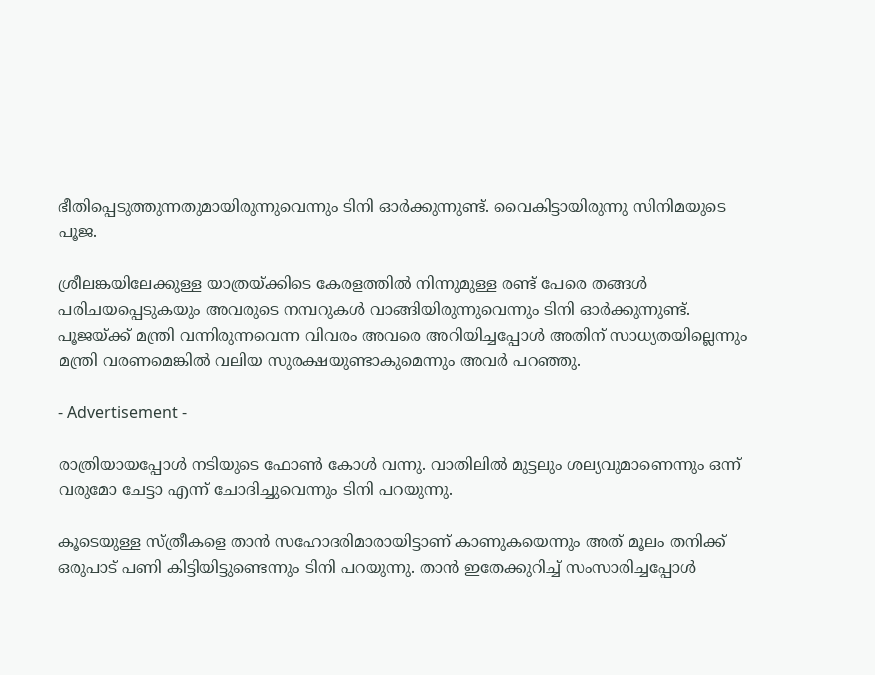ഭീതിപ്പെടുത്തുന്നതുമായിരുന്നുവെന്നും ടിനി ഓര്‍ക്കുന്നുണ്ട്. വൈകിട്ടായിരുന്നു സിനിമയുടെ പൂജ.

ശ്രീലങ്കയിലേക്കുള്ള യാത്രയ്ക്കിടെ കേരളത്തില്‍ നിന്നുമുള്ള രണ്ട് പേരെ തങ്ങള്‍ പരിചയപ്പെടുകയും അവരുടെ നമ്പറുകള്‍ വാങ്ങിയിരുന്നുവെന്നും ടിനി ഓര്‍ക്കുന്നുണ്ട്. പൂജയ്ക്ക് മന്ത്രി വന്നിരുന്നവെന്ന വിവരം അവരെ അറിയിച്ചപ്പോള്‍ അതിന് സാധ്യതയില്ലെന്നും മന്ത്രി വരണമെങ്കില്‍ വലിയ സുരക്ഷയുണ്ടാകുമെന്നും അവര്‍ പറഞ്ഞു.

- Advertisement -

രാത്രിയായപ്പോള്‍ നടിയുടെ ഫോണ്‍ കോള്‍ വന്നു. വാതിലില്‍ മുട്ടലും ശല്യവുമാണെന്നും ഒന്ന് വരുമോ ചേട്ടാ എന്ന് ചോദിച്ചുവെന്നും ടിനി പറയുന്നു.

കൂടെയുള്ള സ്ത്രീകളെ താന്‍ സഹോദരിമാരായിട്ടാണ് കാണുകയെന്നും അത് മൂലം തനിക്ക് ഒരുപാട് പണി കിട്ടിയിട്ടുണ്ടെന്നും ടിനി പറയുന്നു. താന്‍ ഇതേക്കുറിച്ച് സംസാരിച്ചപ്പോള്‍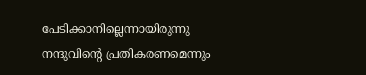പേടിക്കാനില്ലെന്നായിരുന്നു നന്ദുവിന്റെ പ്രതികരണമെന്നും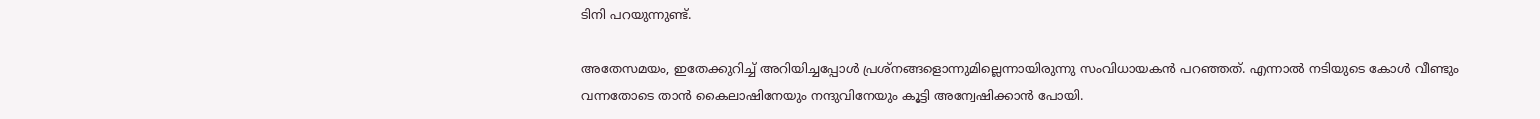ടിനി പറയുന്നുണ്ട്.

അതേസമയം, ഇതേക്കുറിച്ച് അറിയിച്ചപ്പോള്‍ പ്രശ്‌നങ്ങളൊന്നുമില്ലെന്നായിരുന്നു സംവിധായകന്‍ പറഞ്ഞത്. എന്നാല്‍ നടിയുടെ കോള്‍ വീണ്ടും വന്നതോടെ താന്‍ കൈലാഷിനേയും നന്ദുവിനേയും കൂട്ടി അന്വേഷിക്കാന്‍ പോയി.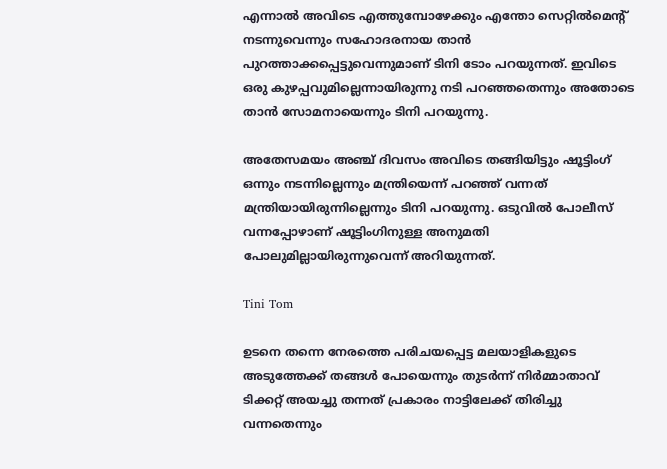എന്നാല്‍ അവിടെ എത്തുമ്പോഴേക്കും എന്തോ സെറ്റില്‍മെന്റ് നടന്നുവെന്നും സഹോദരനായ താന്‍ പുറത്താക്കപ്പെട്ടുവെന്നുമാണ് ടിനി ടോം പറയുന്നത്. ഇവിടെ ഒരു കുഴപ്പവുമില്ലെന്നായിരുന്നു നടി പറഞ്ഞതെന്നും അതോടെ താന്‍ സോമനായെന്നും ടിനി പറയുന്നു.

അതേസമയം അഞ്ച് ദിവസം അവിടെ തങ്ങിയിട്ടും ഷൂട്ടിംഗ് ഒന്നും നടന്നില്ലെന്നും മന്ത്രിയെന്ന് പറഞ്ഞ് വന്നത് മന്ത്രിയായിരുന്നില്ലെന്നും ടിനി പറയുന്നു. ഒടുവില്‍ പോലീസ് വന്നപ്പോഴാണ് ഷൂട്ടിംഗിനുള്ള അനുമതി പോലുമില്ലായിരുന്നുവെന്ന് അറിയുന്നത്.

Tini Tom

ഉടനെ തന്നെ നേരത്തെ പരിചയപ്പെട്ട മലയാളികളുടെ അടുത്തേക്ക് തങ്ങള്‍ പോയെന്നും തുടർന്ന് നിർമ്മാതാവ് ടിക്കറ്റ് അയച്ചു തന്നത് പ്രകാരം നാട്ടിലേക്ക് തിരിച്ചു വന്നതെന്നും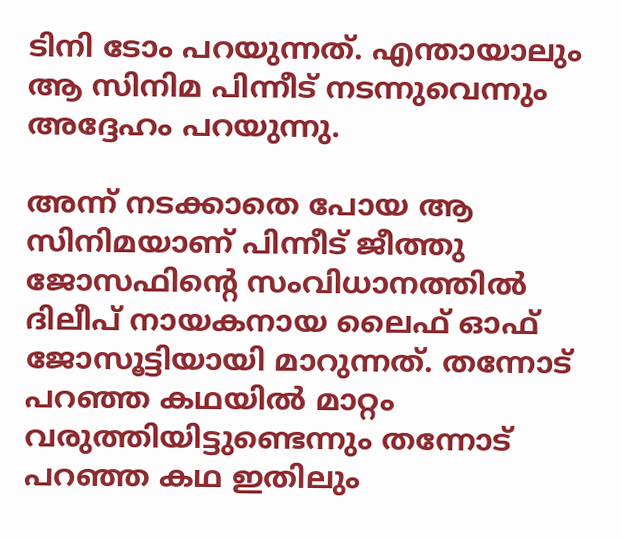ടിനി ടോം പറയുന്നത്. എന്തായാലും ആ സിനിമ പിന്നീട് നടന്നുവെന്നും അദ്ദേഹം പറയുന്നു.

അന്ന് നടക്കാതെ പോയ ആ സിനിമയാണ് പിന്നീട് ജീത്തു ജോസഫിന്റെ സംവിധാനത്തില്‍ ദിലീപ് നായകനായ ലൈഫ് ഓഫ് ജോസൂട്ടിയായി മാറുന്നത്. തന്നോട് പറഞ്ഞ കഥയില്‍ മാറ്റം വരുത്തിയിട്ടുണ്ടെന്നും തന്നോട് പറഞ്ഞ കഥ ഇതിലും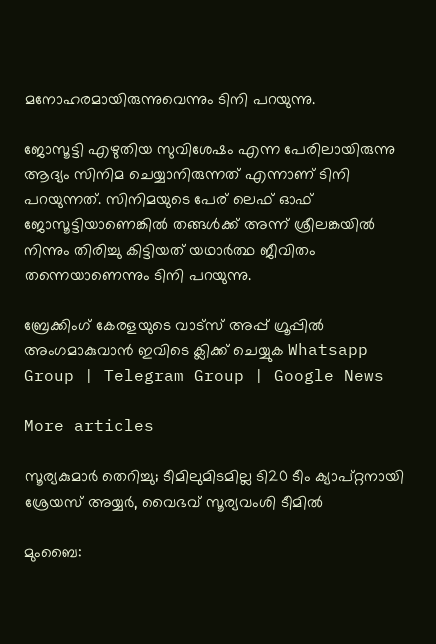മനോഹരമായിരുന്നുവെന്നും ടിനി പറയുന്നു.

ജോസൂട്ടി എഴുതിയ സുവിശേഷം എന്ന പേരിലായിരുന്നു ആദ്യം സിനിമ ചെയ്യാനിരുന്നത് എന്നാണ് ടിനി പറയുന്നത്. സിനിമയുടെ പേര് ലെഫ് ഓഫ് ജോസൂട്ടിയാണെങ്കില്‍ തങ്ങള്‍ക്ക് അന്ന് ശ്രീലങ്കയില്‍ നിന്നും തിരിച്ചു കിട്ടിയത് യഥാർത്ഥ ജീവിതം തന്നെയാണെന്നും ടിനി പറയുന്നു.

ബ്രേക്കിംഗ് കേരളയുടെ വാട്സ് അപ്പ് ഗ്രൂപ്പിൽ അംഗമാകുവാൻ ഇവിടെ ക്ലിക്ക് ചെയ്യുക Whatsapp Group | Telegram Group | Google News

More articles

സൂര്യകുമാർ തെറിച്ചു; ടീമിലുമിടമില്ല ടി20 ടീം ക്യാപ്റ്റനായി ശ്രേയസ് അയ്യർ, വൈഭവ് സൂര്യവംശി ടീമിൽ

മുംബൈ: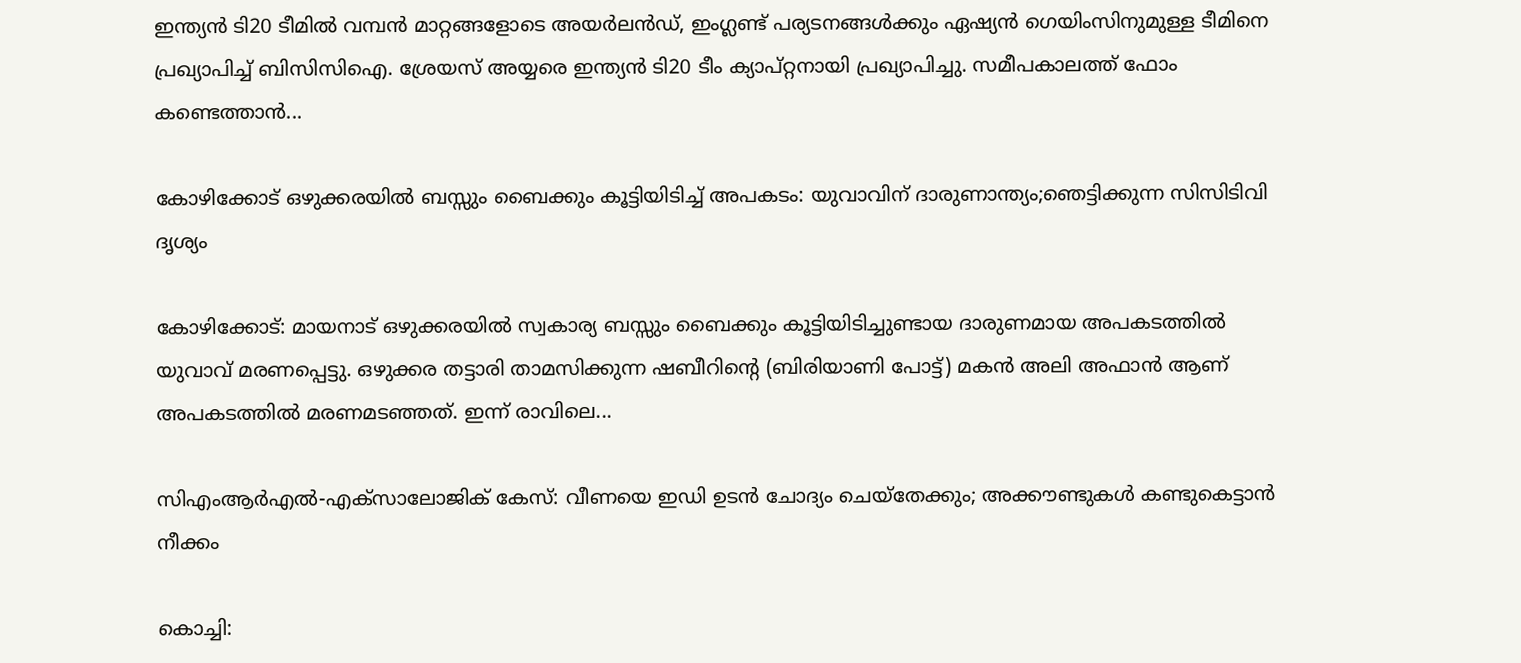ഇന്ത്യൻ ടി20 ടീമിൽ വമ്പൻ മാറ്റങ്ങളോടെ അയർലൻഡ്, ഇംഗ്ലണ്ട് പര്യടനങ്ങൾക്കും ഏഷ്യൻ ഗെയിംസിനുമുള്ള ടീമിനെ പ്രഖ്യാപിച്ച് ബിസിസിഐ. ശ്രേയസ് അയ്യരെ ഇന്ത്യൻ ടി20 ടീം ക്യാപ്റ്റനായി പ്രഖ്യാപിച്ചു. സമീപകാലത്ത് ഫോം കണ്ടെത്താൻ...

കോഴിക്കോട് ഒഴുക്കരയിൽ ബസ്സും ബൈക്കും കൂട്ടിയിടിച്ച് അപകടം: യുവാവിന് ദാരുണാന്ത്യം;ഞെട്ടിക്കുന്ന സിസിടിവി ദൃശ്യം

കോഴിക്കോട്: മായനാട് ഒഴുക്കരയിൽ സ്വകാര്യ ബസ്സും ബൈക്കും കൂട്ടിയിടിച്ചുണ്ടായ ദാരുണമായ അപകടത്തിൽ യുവാവ് മരണപ്പെട്ടു. ഒഴുക്കര തട്ടാരി താമസിക്കുന്ന ഷബീറിന്റെ (ബിരിയാണി പോട്ട്) മകൻ അലി അഫാൻ ആണ് അപകടത്തിൽ മരണമടഞ്ഞത്. ഇന്ന് രാവിലെ...

സിഎംആർഎൽ-എക്‌സാലോജിക് കേസ്: വീണയെ ഇഡി ഉടൻ ചോദ്യം ചെയ്‌തേക്കും; അക്കൗണ്ടുകൾ കണ്ടുകെട്ടാൻ നീക്കം

കൊച്ചി: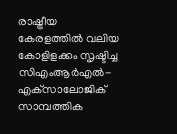രാഷ്ട്രീയ കേരളത്തിൽ വലിയ കോളിളക്കം സൃഷ്ടിച്ച സിഎംആർഎൽ-എക്‌സാലോജിക് സാമ്പത്തിക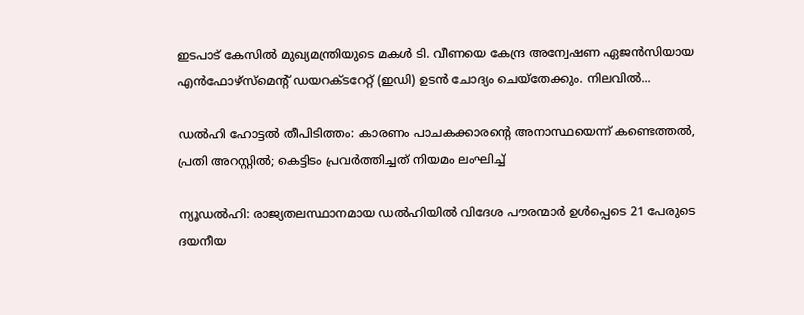ഇടപാട് കേസിൽ മുഖ്യമന്ത്രിയുടെ മകൾ ടി. വീണയെ കേന്ദ്ര അന്വേഷണ ഏജൻസിയായ എൻഫോഴ്‌സ്‌മെന്റ് ഡയറക്ടറേറ്റ് (ഇഡി) ഉടൻ ചോദ്യം ചെയ്‌തേക്കും. നിലവിൽ...

ഡൽഹി ഹോട്ടൽ തീപിടിത്തം: കാരണം പാചകക്കാരന്റെ അനാസ്ഥയെന്ന് കണ്ടെത്തൽ, പ്രതി അറസ്റ്റിൽ; കെട്ടിടം പ്രവർത്തിച്ചത് നിയമം ലംഘിച്ച്

ന്യൂഡൽഹി: രാജ്യതലസ്ഥാനമായ ഡൽഹിയിൽ വിദേശ പൗരന്മാർ ഉൾപ്പെടെ 21 പേരുടെ ദയനീയ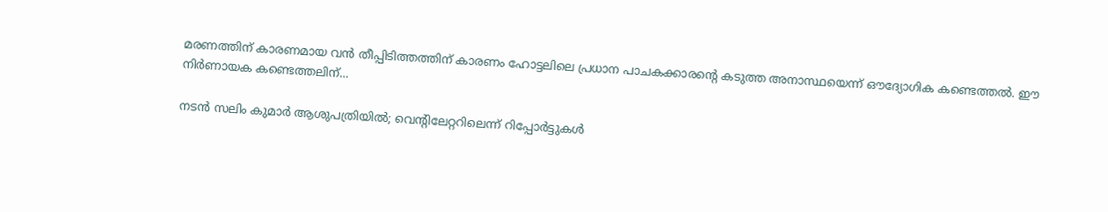മരണത്തിന് കാരണമായ വൻ തീപ്പിടിത്തത്തിന് കാരണം ഹോട്ടലിലെ പ്രധാന പാചകക്കാരന്റെ കടുത്ത അനാസ്ഥയെന്ന് ഔദ്യോഗിക കണ്ടെത്തൽ. ഈ നിർണായക കണ്ടെത്തലിന്...

നടൻ സലിം കുമാർ ആശുപത്രിയിൽ; വെന്റിലേറ്ററിലെന്ന് റിപ്പോർട്ടുകൾ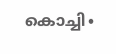കൊച്ചി∙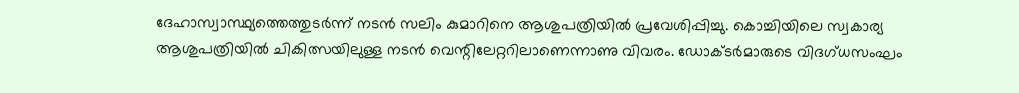ദേഹാസ്വാസ്ഥ്യത്തെത്തുടർന്ന് നടൻ സലിം കുമാറിനെ ആശുപത്രിയിൽ പ്രവേശിപ്പിച്ചു. കൊച്ചിയിലെ സ്വകാര്യ ആശുപത്രിയിൽ ചികിത്സയിലുള്ള നടൻ വെന്റിലേറ്ററിലാണെന്നാണു വിവരം. ഡോക്ടർമാരുടെ വിദഗ്ധസംഘം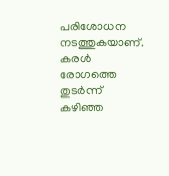പരിശോധന നടത്തുകയാണ്. കരൾ രോഗത്തെ തുടർന്ന് കഴിഞ്ഞ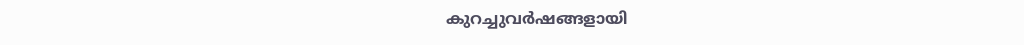കുറച്ചുവർഷങ്ങളായി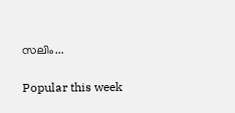സലിം...

Popular this week